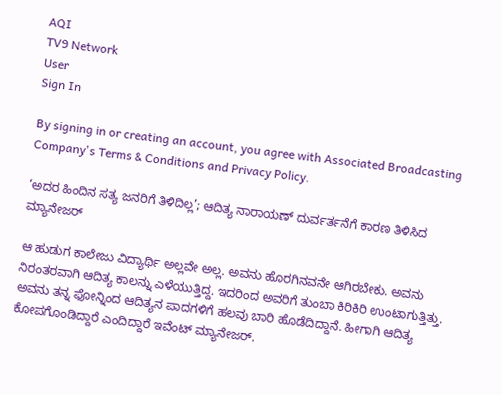AQI
TV9 Network
User
Sign In

By signing in or creating an account, you agree with Associated Broadcasting Company's Terms & Conditions and Privacy Policy.

‘ಅದರ ಹಿಂದಿನ ಸತ್ಯ ಜನರಿಗೆ ತಿಳಿದಿಲ್ಲ’; ಆದಿತ್ಯ ನಾರಾಯಣ್ ದುರ್ವರ್ತನೆಗೆ ಕಾರಣ ತಿಳಿಸಿದ ಮ್ಯಾನೇಜರ್

ಆ ಹುಡುಗ ಕಾಲೇಜು ವಿದ್ಯಾರ್ಥಿ ಅಲ್ಲವೇ ಅಲ್ಲ. ಅವನು ಹೊರಗಿನವನೇ ಆಗಿರಬೇಕು. ಅವನು ನಿರಂತರವಾಗಿ ಆದಿತ್ಯ ಕಾಲನ್ನು ಎಳೆಯುತ್ತಿದ್ದ. ಇದರಿಂದ ಅವರಿಗೆ ತುಂಬಾ ಕಿರಿಕಿರಿ ಉಂಟಾಗುತ್ತಿತ್ತು. ಅವನು ತನ್ನ ಫೋನ್ನಿಂದ ಆದಿತ್ಯನ ಪಾದಗಳಿಗೆ ಹಲವು ಬಾರಿ ಹೊಡೆದಿದ್ದಾನೆ. ಹೀಗಾಗಿ ಆದಿತ್ಯ ಕೋಪಗೊಂಡಿದ್ದಾರೆ ಎಂದಿದ್ದಾರೆ ಇವೆಂಟ್ ಮ್ಯಾನೇಜರ್.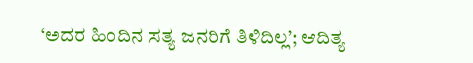‘ಅದರ ಹಿಂದಿನ ಸತ್ಯ ಜನರಿಗೆ ತಿಳಿದಿಲ್ಲ’; ಆದಿತ್ಯ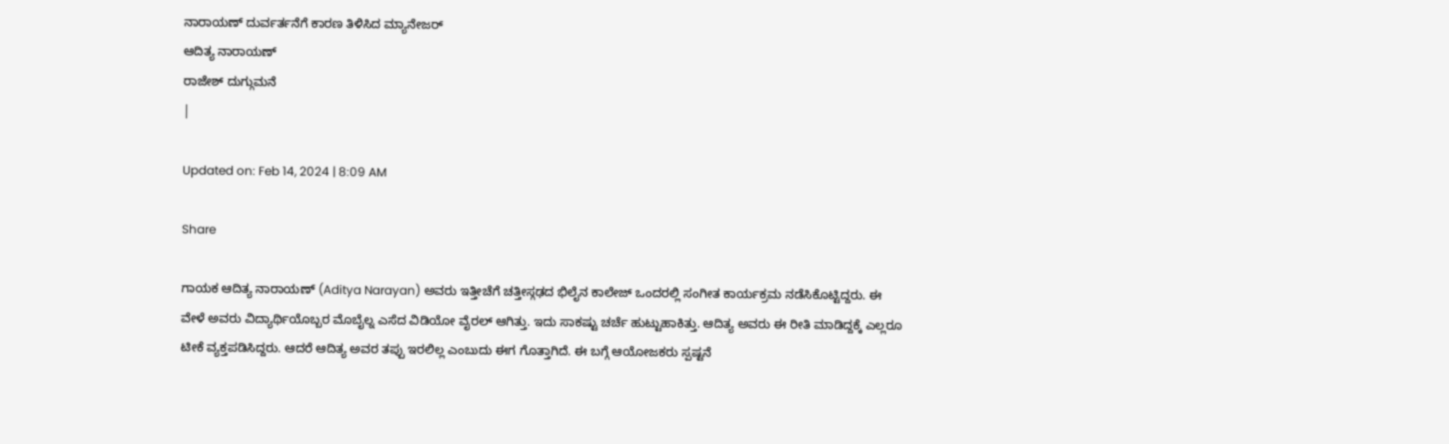ನಾರಾಯಣ್ ದುರ್ವರ್ತನೆಗೆ ಕಾರಣ ತಿಳಿಸಿದ ಮ್ಯಾನೇಜರ್
ಆದಿತ್ಯ ನಾರಾಯಣ್
ರಾಜೇಶ್ ದುಗ್ಗುಮನೆ
|

Updated on: Feb 14, 2024 | 8:09 AM

Share

ಗಾಯಕ ಆದಿತ್ಯ ನಾರಾಯಣ್ (Aditya Narayan) ಅವರು ಇತ್ತೀಚೆಗೆ ಚತ್ತೀಸ್ಗಢದ ಭಿಲೈನ ಕಾಲೇಜ್ ಒಂದರಲ್ಲಿ ಸಂಗೀತ ಕಾರ್ಯಕ್ರಮ ನಡೆಸಿಕೊಟ್ಟಿದ್ದರು. ಈ ವೇಳೆ ಅವರು ವಿದ್ಯಾರ್ಥಿಯೊಬ್ಬರ ಮೊಬೈಲ್ನ ಎಸೆದ ವಿಡಿಯೋ ವೈರಲ್ ಆಗಿತ್ತು. ಇದು ಸಾಕಷ್ಟು ಚರ್ಚೆ ಹುಟ್ಟುಹಾಕಿತ್ತು. ಆದಿತ್ಯ ಅವರು ಈ ರೀತಿ ಮಾಡಿದ್ದಕ್ಕೆ ಎಲ್ಲರೂ ಟೀಕೆ ವ್ಯಕ್ತಪಡಿಸಿದ್ದರು. ಆದರೆ ಆದಿತ್ಯ ಅವರ ತಪ್ಪು ಇರಲಿಲ್ಲ ಎಂಬುದು ಈಗ ಗೊತ್ತಾಗಿದೆ. ಈ ಬಗ್ಗೆ ಆಯೋಜಕರು ಸ್ಪಷ್ಟನೆ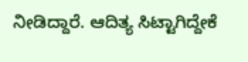ನೀಡಿದ್ದಾರೆ. ಆದಿತ್ಯ ಸಿಟ್ಟಾಗಿದ್ದೇಕೆ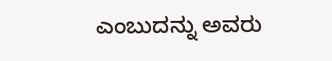ಎಂಬುದನ್ನು ಅವರು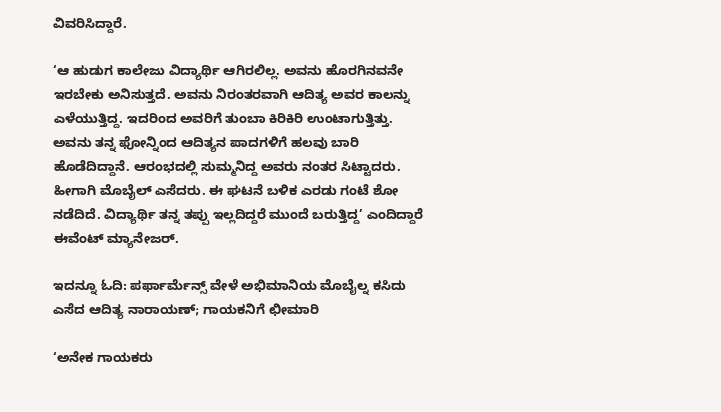ವಿವರಿಸಿದ್ದಾರೆ.

‘ಆ ಹುಡುಗ ಕಾಲೇಜು ವಿದ್ಯಾರ್ಥಿ ಆಗಿರಲಿಲ್ಲ. ಅವನು ಹೊರಗಿನವನೇ ಇರಬೇಕು ಅನಿಸುತ್ತದೆ. ಅವನು ನಿರಂತರವಾಗಿ ಆದಿತ್ಯ ಅವರ ಕಾಲನ್ನು ಎಳೆಯುತ್ತಿದ್ದ. ಇದರಿಂದ ಅವರಿಗೆ ತುಂಬಾ ಕಿರಿಕಿರಿ ಉಂಟಾಗುತ್ತಿತ್ತು. ಅವನು ತನ್ನ ಫೋನ್ನಿಂದ ಆದಿತ್ಯನ ಪಾದಗಳಿಗೆ ಹಲವು ಬಾರಿ ಹೊಡೆದಿದ್ದಾನೆ. ಆರಂಭದಲ್ಲಿ ಸುಮ್ಮನಿದ್ದ ಅವರು ನಂತರ ಸಿಟ್ಟಾದರು. ಹೀಗಾಗಿ ಮೊಬೈಲ್ ಎಸೆದರು. ಈ ಘಟನೆ ಬಳಿಕ ಎರಡು ಗಂಟೆ ಶೋ ನಡೆದಿದೆ. ವಿದ್ಯಾರ್ಥಿ ತನ್ನ ತಪ್ಪು ಇಲ್ಲದಿದ್ದರೆ ಮುಂದೆ ಬರುತ್ತಿದ್ದ’ ಎಂದಿದ್ದಾರೆ ಈವೆಂಟ್ ಮ್ಯಾನೇಜರ್.

ಇದನ್ನೂ ಓದಿ: ಪರ್ಫಾರ್ಮೆನ್ಸ್ ವೇಳೆ ಅಭಿಮಾನಿಯ ಮೊಬೈಲ್ನ ಕಸಿದು ಎಸೆದ ಆದಿತ್ಯ ನಾರಾಯಣ್; ಗಾಯಕನಿಗೆ ಛೀಮಾರಿ

‘ಅನೇಕ ಗಾಯಕರು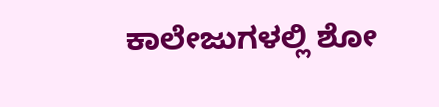ಕಾಲೇಜುಗಳಲ್ಲಿ ಶೋ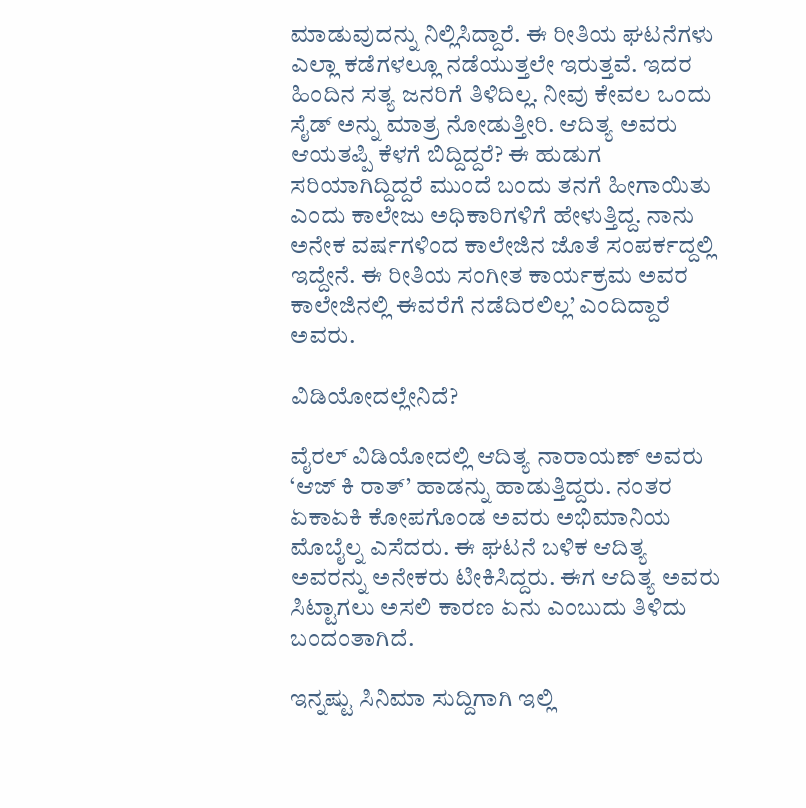ಮಾಡುವುದನ್ನು ನಿಲ್ಲಿಸಿದ್ದಾರೆ. ಈ ರೀತಿಯ ಘಟನೆಗಳು ಎಲ್ಲಾ ಕಡೆಗಳಲ್ಲೂ ನಡೆಯುತ್ತಲೇ ಇರುತ್ತವೆ. ಇದರ ಹಿಂದಿನ ಸತ್ಯ ಜನರಿಗೆ ತಿಳಿದಿಲ್ಲ. ನೀವು ಕೇವಲ ಒಂದು ಸೈಡ್ ಅನ್ನು ಮಾತ್ರ ನೋಡುತ್ತೀರಿ. ಆದಿತ್ಯ ಅವರು ಆಯತಪ್ಪಿ ಕೆಳಗೆ ಬಿದ್ದಿದ್ದರೆ? ಈ ಹುಡುಗ ಸರಿಯಾಗಿದ್ದಿದ್ದರೆ ಮುಂದೆ ಬಂದು ತನಗೆ ಹೀಗಾಯಿತು ಎಂದು ಕಾಲೇಜು ಅಧಿಕಾರಿಗಳಿಗೆ ಹೇಳುತ್ತಿದ್ದ. ನಾನು ಅನೇಕ ವರ್ಷಗಳಿಂದ ಕಾಲೇಜಿನ ಜೊತೆ ಸಂಪರ್ಕದ್ದಲ್ಲಿ ಇದ್ದೇನೆ. ಈ ರೀತಿಯ ಸಂಗೀತ ಕಾರ್ಯಕ್ರಮ ಅವರ ಕಾಲೇಜಿನಲ್ಲಿ ಈವರೆಗೆ ನಡೆದಿರಲಿಲ್ಲ’ ಎಂದಿದ್ದಾರೆ ಅವರು.

ವಿಡಿಯೋದಲ್ಲೇನಿದೆ?

ವೈರಲ್ ವಿಡಿಯೋದಲ್ಲಿ ಆದಿತ್ಯ ನಾರಾಯಣ್ ಅವರು ‘ಆಜ್ ಕಿ ರಾತ್’ ಹಾಡನ್ನು ಹಾಡುತ್ತಿದ್ದರು. ನಂತರ ಏಕಾಏಕಿ ಕೋಪಗೊಂಡ ಅವರು ಅಭಿಮಾನಿಯ ಮೊಬೈಲ್ನ ಎಸೆದರು. ಈ ಘಟನೆ ಬಳಿಕ ಆದಿತ್ಯ ಅವರನ್ನು ಅನೇಕರು ಟೀಕಿಸಿದ್ದರು. ಈಗ ಆದಿತ್ಯ ಅವರು ಸಿಟ್ಟಾಗಲು ಅಸಲಿ ಕಾರಣ ಏನು ಎಂಬುದು ತಿಳಿದು ಬಂದಂತಾಗಿದೆ.

ಇನ್ನಷ್ಟು ಸಿನಿಮಾ ಸುದ್ದಿಗಾಗಿ ಇಲ್ಲಿ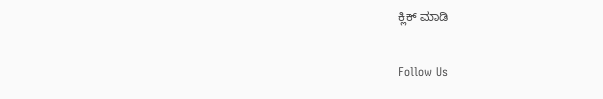ಕ್ಲಿಕ್ ಮಾಡಿ

Follow Us